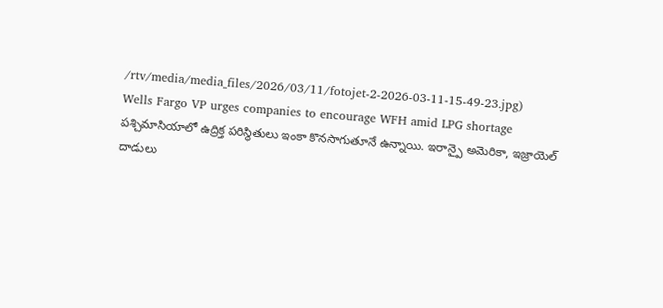/rtv/media/media_files/2026/03/11/fotojet-2-2026-03-11-15-49-23.jpg)
Wells Fargo VP urges companies to encourage WFH amid LPG shortage
పశ్చిమాసియాలో ఉద్రిక్త పరిస్థితులు ఇంకా కొనసాగుతూనే ఉన్నాయి. ఇరాన్పై అమెరికా, ఇజ్రాయెల్ దాడులు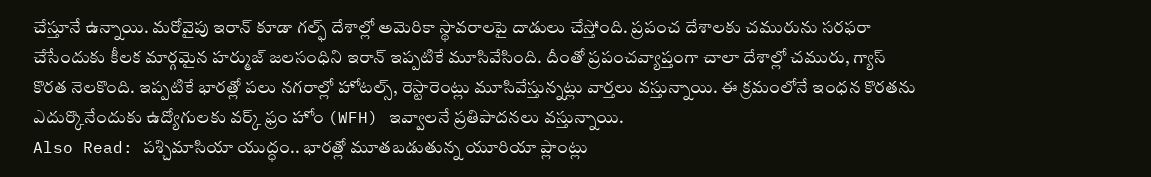చేస్తూనే ఉన్నాయి. మరోవైపు ఇరాన్ కూడా గల్ఫ్ దేశాల్లో అమెరికా స్థావరాలపై దాడులు చేస్తోంది. ప్రపంచ దేశాలకు చమురును సరఫరా చేసేందుకు కీలక మార్గమైన హర్ముజ్ జలసంధిని ఇరాన్ ఇప్పటికే మూసివేసింది. దీంతో ప్రపంచవ్యాప్తంగా చాలా దేశాల్లో చమురు, గ్యాస్ కొరత నెలకొంది. ఇప్పటికే భారత్లో పలు నగరాల్లో హోటల్స్, రెస్టారెంట్లు మూసివేస్తున్నట్లు వార్తలు వస్తున్నాయి. ఈ క్రమంలోనే ఇంధన కొరతను ఎదుర్కొనేందుకు ఉద్యోగులకు వర్క్ ఫ్రం హోం (WFH) ఇవ్వాలనే ప్రతిపాదనలు వస్తున్నాయి.
Also Read: పశ్చిమాసియా యుద్ధం.. భారత్లో మూతబడుతున్న యూరియా ప్లాంట్లు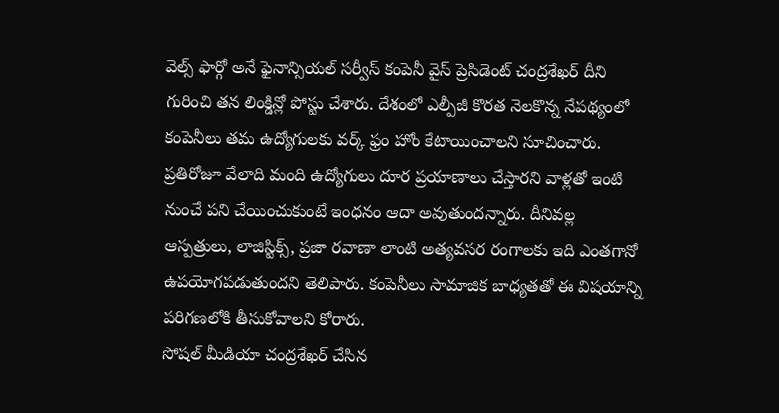వెల్స్ ఫార్గో అనే ఫైనాన్సియల్ సర్వీస్ కంపెనీ వైస్ ప్రెసిడెంట్ చంద్రశేఖర్ దీని గురించి తన లింక్డిన్లో పోస్టు చేశారు. దేశంలో ఎల్పీజీ కొరత నెలకొన్న నేపథ్యంలో కంపెనీలు తమ ఉద్యోగులకు వర్క్ ఫ్రం హోం కేటాయించాలని సూచించారు. ప్రతిరోజూ వేలాది మంది ఉద్యోగులు దూర ప్రయాణాలు చేస్తారని వాళ్లతో ఇంటి నుంచే పని చేయించుకుంటే ఇంధనం ఆదా అవుతుందన్నారు. దీనివల్ల ఆస్పత్రులు, లాజిస్టిక్స్, ప్రజా రవాణా లాంటి అత్యవసర రంగాలకు ఇది ఎంతగానో ఉపయోగపడుతుందని తెలిపారు. కంపెనీలు సామాజిక బాధ్యతతో ఈ విషయాన్ని పరిగణలోకి తీసుకోవాలని కోరారు.
సోషల్ మీడియా చంద్రశేఖర్ చేసిన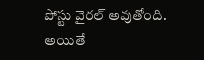పోస్టు వైరల్ అవుతోంది. అయితే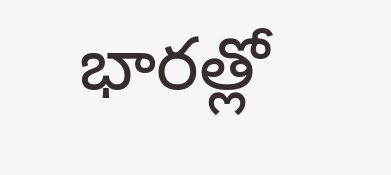భారత్లో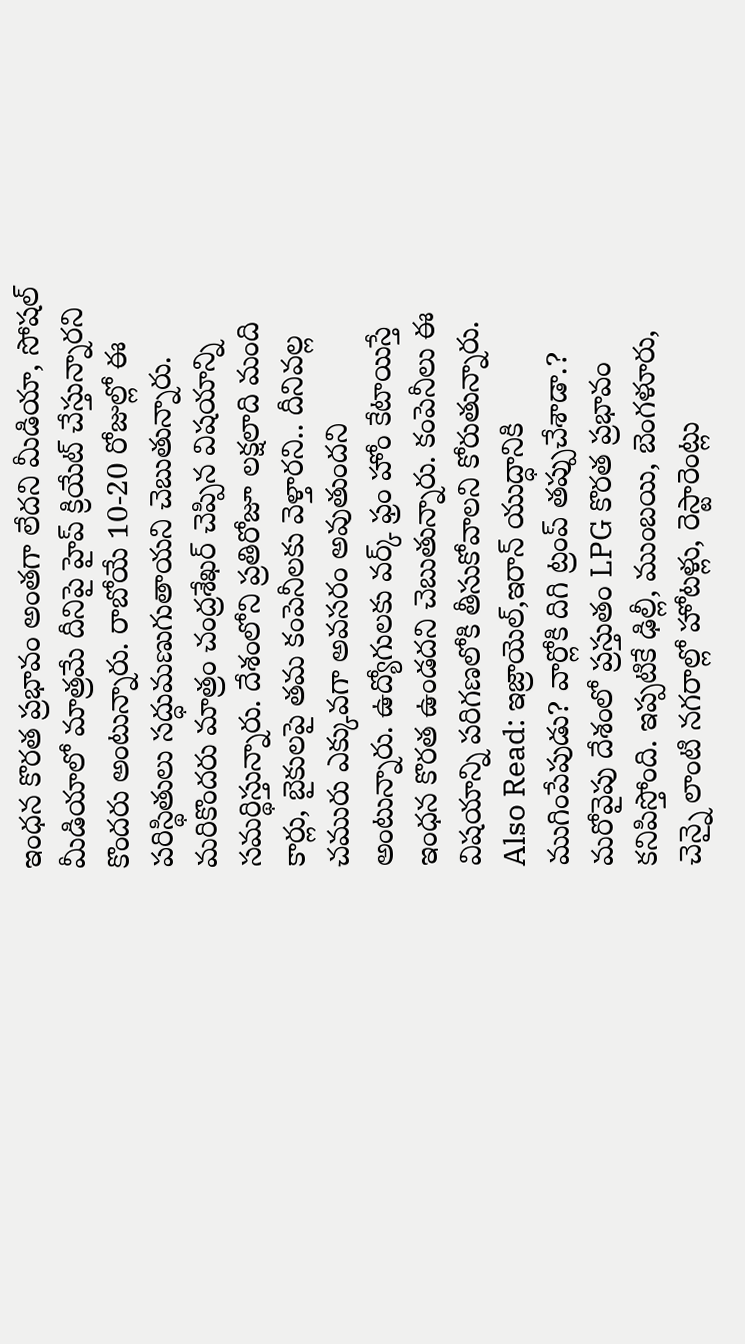ఇంధన కొరత ప్రభావం అంతగా లేదని మీడియా, సోషల్ మీడియాలో మాత్రమే దీనిపై హైప్ క్రియేట్ చేస్తున్నారని కొందరు అంటున్నారు. రాబోయే 10-20 రోజుల్లో ఈ పరిస్థితులు సద్ధుమణుగుతాయని చెబుతున్నారు. మరికొందరు మాత్రం చంద్రశేఖర్ చెప్పిన విషయాన్ని సమర్థిస్తున్నారు. దేశంలోని ప్రతిరోజూ లక్షలాది మంది కార్లు, బైకులపై తమ కంపెనీలకు వెళ్తారని.. దీనివల్ల చమురు ఎక్కువగా అవసరం అవుతుందని అంటున్నారు. ఉద్యోగులకు వర్క్ ఫ్రం హోం కేటాయిస్తే ఇంధన కొరత ఉండదని చెబుతున్నారు. కంపెనీలు ఈ విషయాన్ని పరిగణలోకి తీసుకోవాలని కోరుతున్నారు.
Also Read: ఇజ్రాయెల్,ఇరాన్ యుద్ధానికి ముగింపేపుడు? వార్లోకి దిగి ట్రంప్ తప్పుచేశాడా.?
మరోవైపు దేశంలో ప్రస్తుతం LPG కొరత ప్రభావం కనిపిస్తోంది. ఇప్పటికే ఢిల్లీ, ముంబయి, బెంగళూరు, చెన్నై లాంటి నగరాల్లో హోటళ్లు, రెస్టారెంట్లు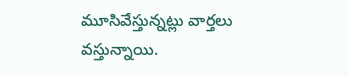మూసివేస్తున్నట్లు వార్తలు వస్తున్నాయి.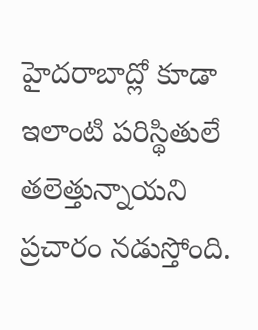హైదరాబాద్లో కూడా ఇలాంటి పరిస్థితులే తలెత్తున్నాయని ప్రచారం నడుస్తోంది.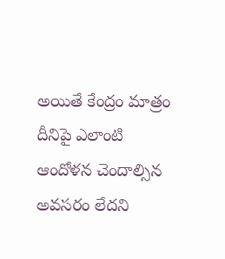అయితే కేంద్రం మాత్రం దీనిపై ఎలాంటి ఆందోళన చెందాల్సిన అవసరం లేదని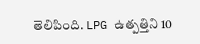తెలిపింది. LPG ఉత్పత్తిని 10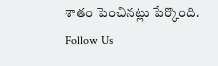శాతం పెంచినట్లు పేర్కొంది.
Follow Us